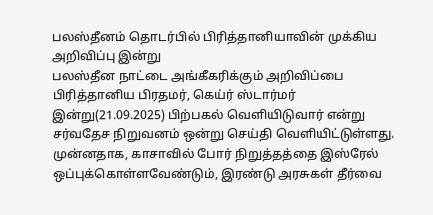பலஸ்தீனம் தொடர்பில் பிரித்தானியாவின் முக்கிய அறிவிப்பு இன்று
பலஸ்தீன நாட்டை அங்கீகரிக்கும் அறிவிப்பை பிரித்தானிய பிரதமர், கெய்ர் ஸ்டார்மர் இன்று(21.09.2025) பிற்பகல் வெளியிடுவார் என்று சர்வதேச நிறுவனம் ஒன்று செய்தி வெளியிட்டுள்ளது.
முன்னதாக, காசாவில் போர் நிறுத்தத்தை இஸ்ரேல் ஒப்புக்கொள்ளவேண்டும், இரண்டு அரசுகள் தீர்வை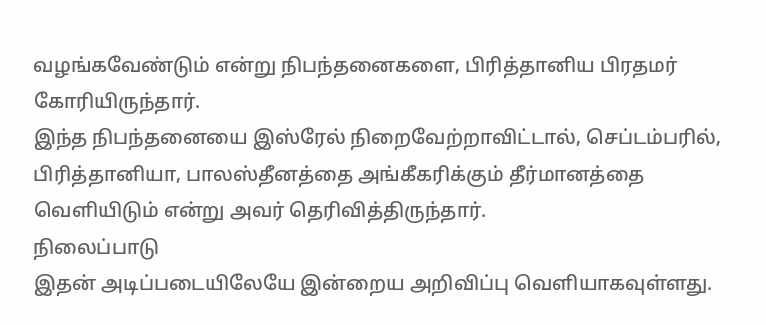வழங்கவேண்டும் என்று நிபந்தனைகளை, பிரித்தானிய பிரதமர் கோரியிருந்தார்.
இந்த நிபந்தனையை இஸ்ரேல் நிறைவேற்றாவிட்டால், செப்டம்பரில், பிரித்தானியா, பாலஸ்தீனத்தை அங்கீகரிக்கும் தீர்மானத்தை வெளியிடும் என்று அவர் தெரிவித்திருந்தார்.
நிலைப்பாடு
இதன் அடிப்படையிலேயே இன்றைய அறிவிப்பு வெளியாகவுள்ளது.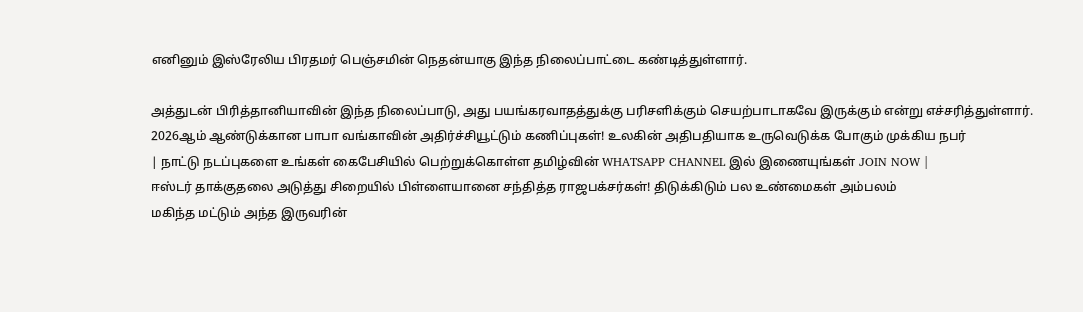எனினும் இஸ்ரேலிய பிரதமர் பெஞ்சமின் நெதன்யாகு இந்த நிலைப்பாட்டை கண்டித்துள்ளார்.

அத்துடன் பிரித்தானியாவின் இந்த நிலைப்பாடு, அது பயங்கரவாதத்துக்கு பரிசளிக்கும் செயற்பாடாகவே இருக்கும் என்று எச்சரித்துள்ளார்.
2026ஆம் ஆண்டுக்கான பாபா வங்காவின் அதிர்ச்சியூட்டும் கணிப்புகள்! உலகின் அதிபதியாக உருவெடுக்க போகும் முக்கிய நபர்
| நாட்டு நடப்புகளை உங்கள் கைபேசியில் பெற்றுக்கொள்ள தமிழ்வின் WHATSAPP CHANNEL இல் இணையுங்கள் JOIN NOW |
ஈஸ்டர் தாக்குதலை அடுத்து சிறையில் பிள்ளையானை சந்தித்த ராஜபக்சர்கள்! திடுக்கிடும் பல உண்மைகள் அம்பலம்
மகிந்த மட்டும் அந்த இருவரின்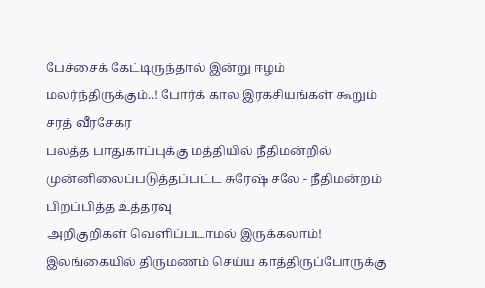பேச்சைக் கேட்டிருந்தால் இன்று ஈழம் மலர்ந்திருக்கும்..! போர்க் கால இரகசியங்கள் கூறும் சரத் வீரசேகர
பலத்த பாதுகாப்புக்கு மத்தியில் நீதிமன்றில் முன்னிலைப்படுத்தப்பட்ட சுரேஷ் சலே - நீதிமன்றம் பிறப்பித்த உத்தரவு
அறிகுறிகள் வெளிப்படாமல் இருக்கலாம்! இலங்கையில் திருமணம் செய்ய காத்திருப்போருக்கு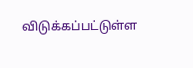விடுக்கப்பட்டுள்ள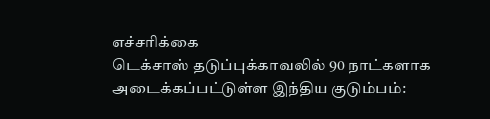எச்சரிக்கை
டெக்சாஸ் தடுப்புக்காவலில் 90 நாட்களாக அடைக்கப்பட்டுள்ள இந்திய குடும்பம்: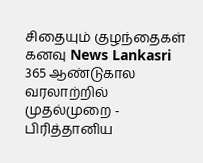சிதையும் குழந்தைகள் கனவு News Lankasri
365 ஆண்டுகால வரலாற்றில் முதல்முறை - பிரித்தானிய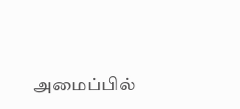அமைப்பில்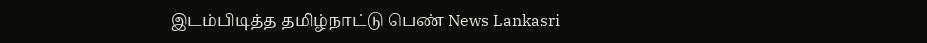இடம்பிடித்த தமிழ்நாட்டு பெண் News Lankasri